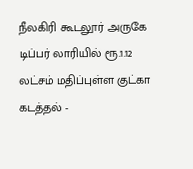நீலகிரி கூடலூர் அருகே டிப்பர் லாரியில் ரூ.1.12 லட்சம் மதிப்புள்ள குட்கா கடத்தல் -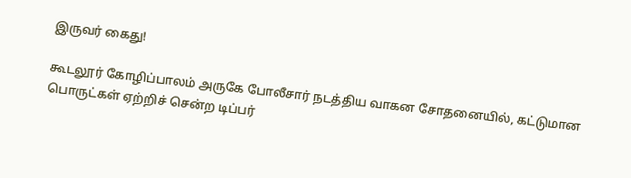இருவர் கைது!

கூடலூர் கோழிப்பாலம் அருகே போலீசார் நடத்திய வாகன சோதனையில், கட்டுமான பொருட்கள் ஏற்றிச் சென்ற டிப்பர்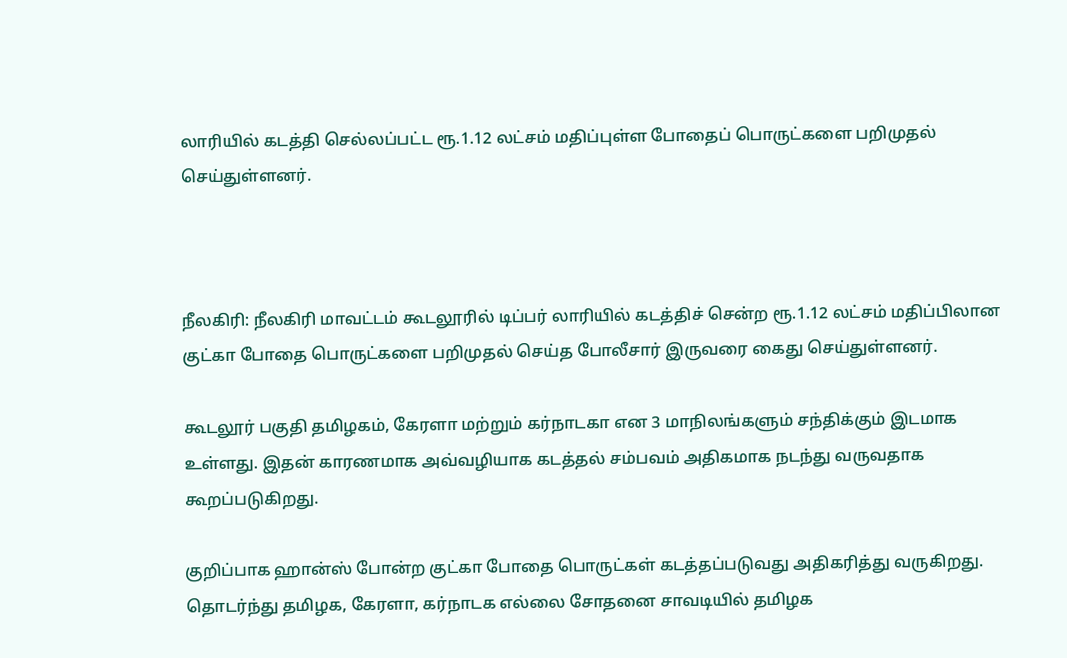லாரியில் கடத்தி செல்லப்பட்ட ரூ.1.12 லட்சம் மதிப்புள்ள போதைப் பொருட்களை பறிமுதல் செய்துள்ளனர்.



நீலகிரி: நீலகிரி மாவட்டம் கூடலூரில் டிப்பர் லாரியில் கடத்திச் சென்ற ரூ.1.12 லட்சம் மதிப்பிலான குட்கா போதை பொருட்களை பறிமுதல் செய்த போலீசார் இருவரை கைது செய்துள்ளனர்.

கூடலூர் பகுதி தமிழகம், கேரளா மற்றும் கர்நாடகா என 3 மாநிலங்களும் சந்திக்கும் இடமாக உள்ளது. இதன் காரணமாக அவ்வழியாக கடத்தல் சம்பவம் அதிகமாக நடந்து வருவதாக கூறப்படுகிறது.

குறிப்பாக ஹான்ஸ் போன்ற குட்கா போதை பொருட்கள் கடத்தப்படுவது அதிகரித்து வருகிறது. தொடர்ந்து தமிழக, கேரளா, கர்நாடக எல்லை சோதனை சாவடியில் தமிழக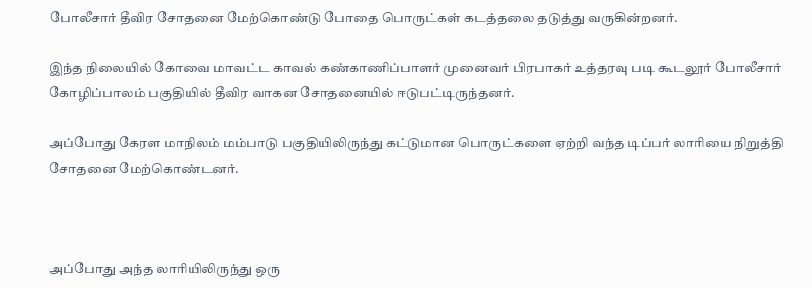போலீசார் தீவிர சோதனை மேற்கொண்டு போதை பொருட்கள் கடத்தலை தடுத்து வருகின்றனர்.

இந்த நிலையில் கோவை மாவட்ட காவல் கண்காணிப்பாளர் முனைவர் பிரபாகர் உத்தரவு படி கூடலூர் போலீசார் கோழிப்பாலம் பகுதியில் தீவிர வாகன சோதனையில் ஈடுபட்டிருந்தனர்.

அப்போது கேரள மாநிலம் மம்பாடு பகுதியிலிருந்து கட்டுமான பொருட்களை ஏற்றி வந்த டிப்பர் லாரியை நிறுத்தி சோதனை மேற்கொண்டனர்.



அப்போது அந்த லாரியிலிருந்து ஒரு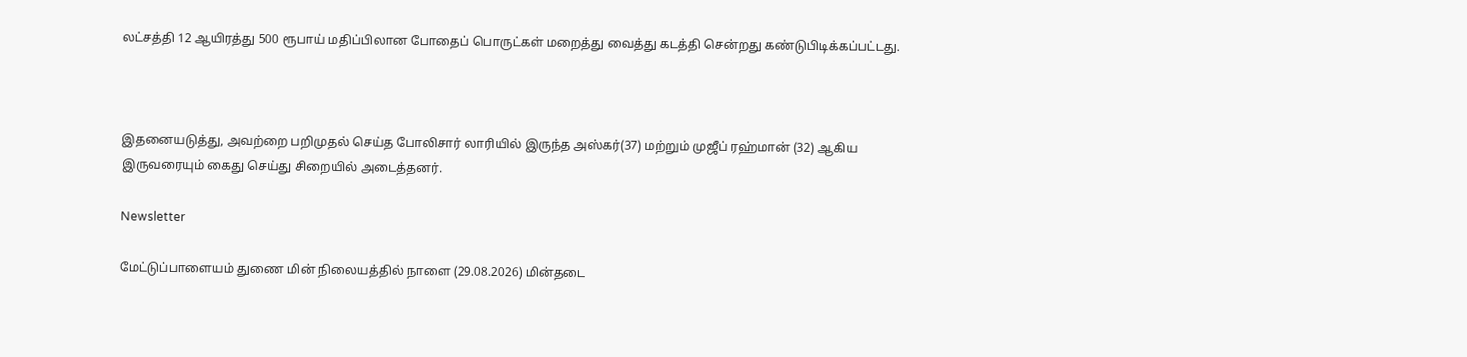லட்சத்தி 12 ஆயிரத்து 500 ரூபாய் மதிப்பிலான போதைப் பொருட்கள் மறைத்து வைத்து கடத்தி சென்றது கண்டுபிடிக்கப்பட்டது.



இதனையடுத்து, அவற்றை பறிமுதல் செய்த போலிசார் லாரியில் இருந்த அஸ்கர்(37) மற்றும் முஜீப் ரஹ்மான் (32) ஆகிய இருவரையும் கைது செய்து சிறையில் அடைத்தனர்.

Newsletter

மேட்டுப்பாளையம் துணை மின் நிலையத்தில் நாளை (29.08.2026) மின்தடை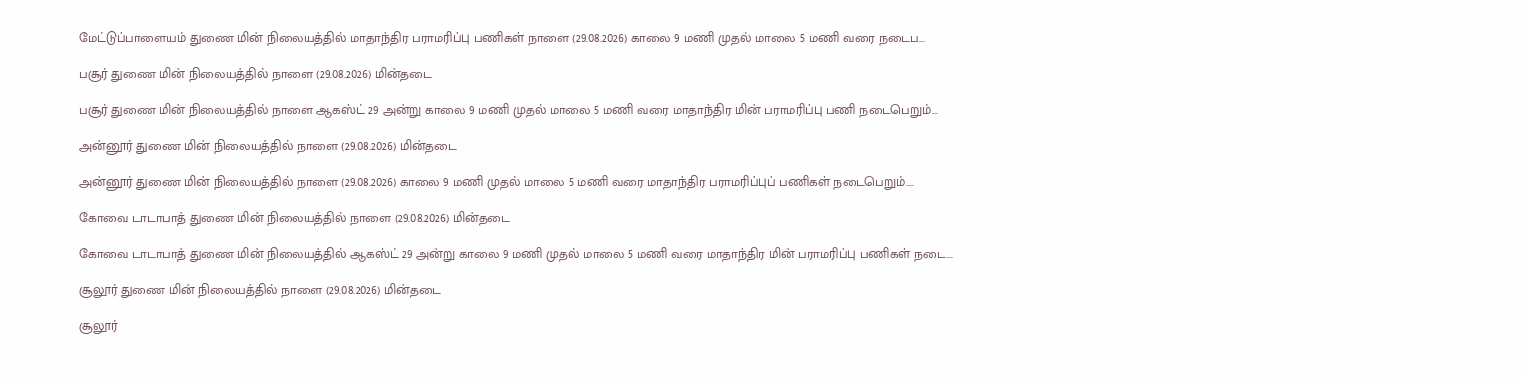மேட்டுப்பாளையம் துணை மின் நிலையத்தில் மாதாந்திர பராமரிப்பு பணிகள் நாளை (29.08.2026) காலை 9 மணி முதல் மாலை 5 மணி வரை நடைப...

பசூர் துணை மின் நிலையத்தில் நாளை (29.08.2026) மின்தடை

பசூர் துணை மின் நிலையத்தில் நாளை ஆகஸ்ட் 29 அன்று காலை 9 மணி முதல் மாலை 5 மணி வரை மாதாந்திர மின் பராமரிப்பு பணி நடைபெறும்...

அன்னூர் துணை மின் நிலையத்தில் நாளை (29.08.2026) மின்தடை

அன்னூர் துணை மின் நிலையத்தில் நாளை (29.08.2026) காலை 9 மணி முதல் மாலை 5 மணி வரை மாதாந்திர பராமரிப்புப் பணிகள் நடைபெறும்....

கோவை டாடாபாத் துணை மின் நிலையத்தில் நாளை (29.08.2026) மின்தடை

கோவை டாடாபாத் துணை மின் நிலையத்தில் ஆகஸ்ட் 29 அன்று காலை 9 மணி முதல் மாலை 5 மணி வரை மாதாந்திர மின் பராமரிப்பு பணிகள் நடை...

சூலூர் துணை மின் நிலையத்தில் நாளை (29.08.2026) மின்தடை

சூலூர்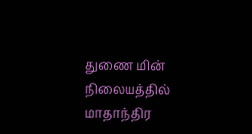துணை மின் நிலையத்தில் மாதாந்திர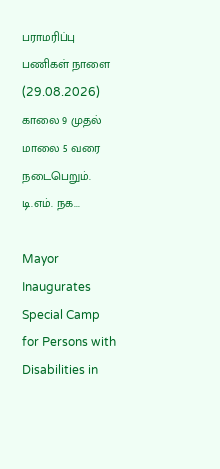பராமரிப்பு பணிகள் நாளை (29.08.2026) காலை 9 முதல் மாலை 5 வரை நடைபெறும். டி.எம். நக...

Mayor Inaugurates Special Camp for Persons with Disabilities in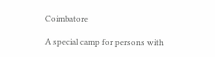Coimbatore

A special camp for persons with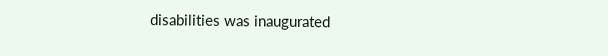disabilities was inaugurated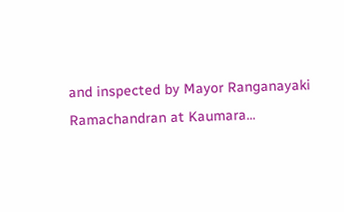and inspected by Mayor Ranganayaki Ramachandran at Kaumara...